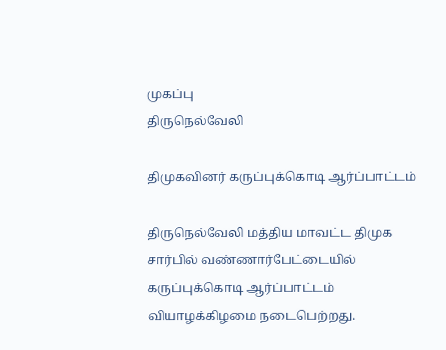முகப்பு
திருநெல்வேலி

திமுகவினர் கருப்புக்கொடி ஆர்ப்பாட்டம்

திருநெல்வேலி மத்திய மாவட்ட திமுக சார்பில் வண்ணார்பேட்டையில் கருப்புக்கொடி ஆர்ப்பாட்டம் வியாழக்கிழமை நடைபெற்றது.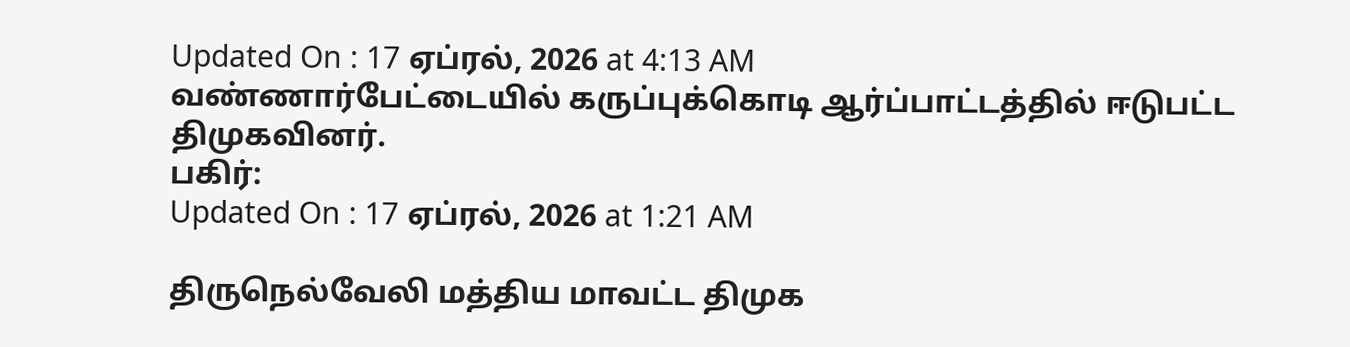Updated On : 17 ஏப்ரல், 2026 at 4:13 AM
வண்ணார்பேட்டையில் கருப்புக்கொடி ஆர்ப்பாட்டத்தில் ஈடுபட்ட திமுகவினர்.
பகிர்:
Updated On : 17 ஏப்ரல், 2026 at 1:21 AM

திருநெல்வேலி மத்திய மாவட்ட திமுக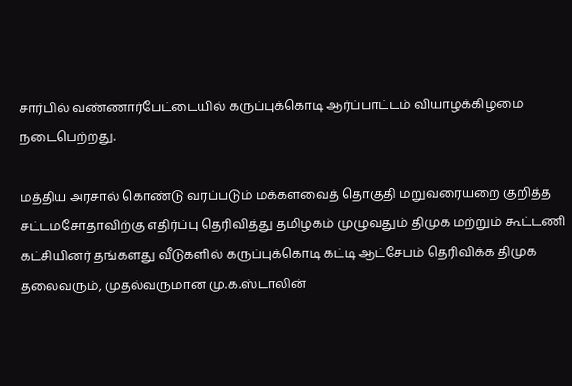சார்பில் வண்ணார்பேட்டையில் கருப்புக்கொடி ஆர்ப்பாட்டம் வியாழக்கிழமை நடைபெற்றது.

மத்திய அரசால் கொண்டு வரப்படும் மக்களவைத் தொகுதி மறுவரையறை குறித்த சட்டமசோதாவிற்கு எதிர்ப்பு தெரிவித்து தமிழகம் முழுவதும் திமுக மற்றும் கூட்டணி கட்சியினர் தங்களது வீடுகளில் கருப்புக்கொடி கட்டி ஆட்சேபம் தெரிவிக்க திமுக தலைவரும், முதல்வருமான மு.க.ஸ்டாலின்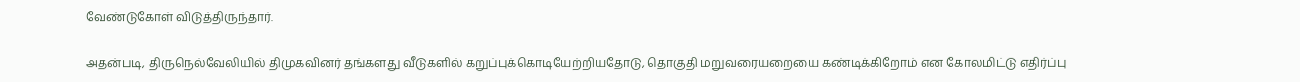வேண்டுகோள் விடுத்திருந்தார்.

அதன்படி, திருநெல்வேலியில் திமுகவினர் தங்களது வீடுகளில் கறுப்புக்கொடியேற்றியதோடு, தொகுதி மறுவரையறையை கண்டிக்கிறோம் என கோலமிட்டு எதிர்ப்பு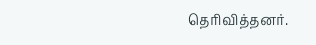தெரிவித்தனர்.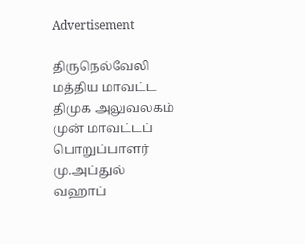Advertisement

திருநெல்வேலி மத்திய மாவட்ட திமுக அலுவலகம் முன் மாவட்டப் பொறுப்பாளர் மு.அப்துல் வஹாப்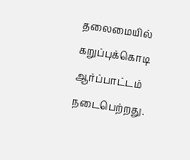தலைமையில் கறுப்புக்கொடி ஆர்ப்பாட்டம் நடைபெற்றது.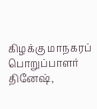கிழக்கு மாநகரப் பொறுப்பாளர் தினேஷ்,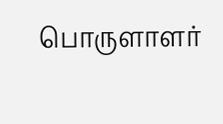பொருளாளர்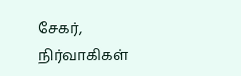சேகர், நிர்வாகிகள்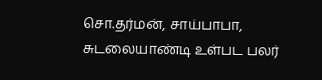சொ.தர்மன், சாய்பாபா, சுடலையாண்டி உள்பட பலர்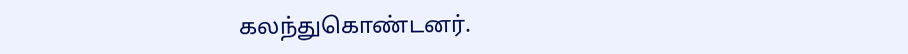கலந்துகொண்டனர்.